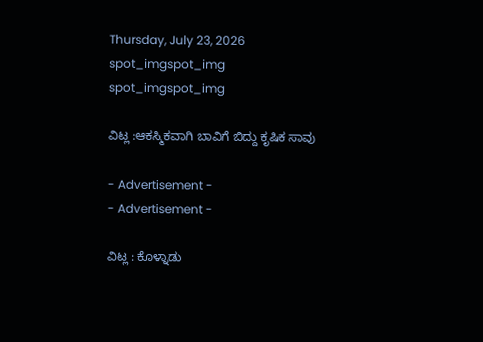Thursday, July 23, 2026
spot_imgspot_img
spot_imgspot_img

ವಿಟ್ಲ :ಆಕಸ್ಮಿಕವಾಗಿ ಬಾವಿಗೆ ಬಿದ್ದು ಕೃಷಿಕ ಸಾವು

- Advertisement -
- Advertisement -

ವಿಟ್ಲ : ಕೊಳ್ನಾಡು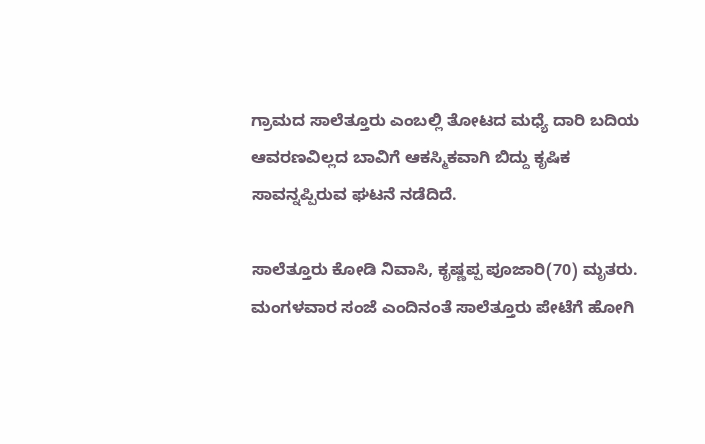ಗ್ರಾಮದ ಸಾಲೆತ್ತೂರು ಎಂಬಲ್ಲಿ ತೋಟದ ಮಧ್ಯೆ ದಾರಿ ಬದಿಯ ಆವರಣವಿಲ್ಲದ ಬಾವಿಗೆ ಆಕಸ್ಮಿಕವಾಗಿ ಬಿದ್ದು ಕೃಷಿಕ ಸಾವನ್ನಪ್ಪಿರುವ ಘಟನೆ ನಡೆದಿದೆ.

ಸಾಲೆತ್ತೂರು ಕೋಡಿ ನಿವಾಸಿ, ಕೃಷ್ಣಪ್ಪ ಪೂಜಾರಿ(70) ಮೃತರು. ಮಂಗಳವಾರ ಸಂಜೆ ಎಂದಿನಂತೆ ಸಾಲೆತ್ತೂರು ಪೇಟೆಗೆ ಹೋಗಿ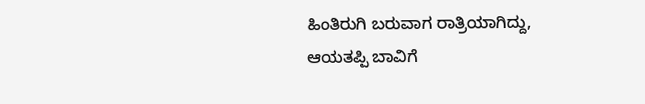ಹಿಂತಿರುಗಿ ಬರುವಾಗ ರಾತ್ರಿಯಾಗಿದ್ದು, ಆಯತಪ್ಪಿ ಬಾವಿಗೆ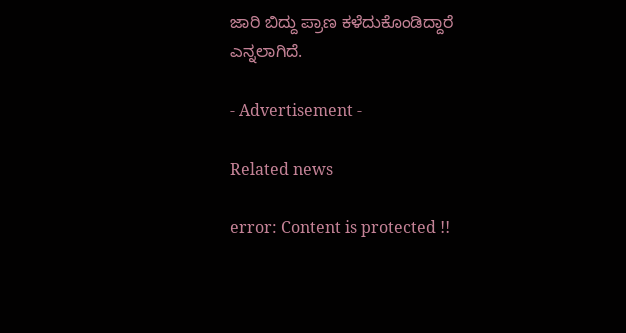ಜಾರಿ ಬಿದ್ದು ಪ್ರಾಣ ಕಳೆದುಕೊಂಡಿದ್ದಾರೆ ಎನ್ನಲಾಗಿದೆ.

- Advertisement -

Related news

error: Content is protected !!